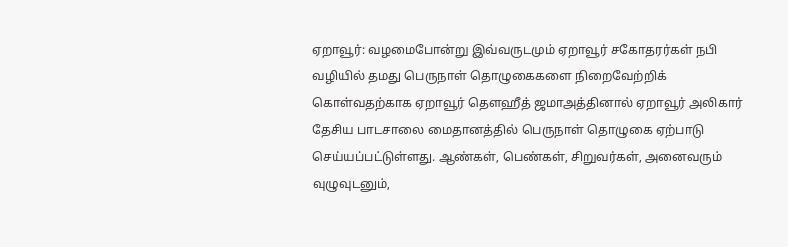ஏறாவூர்: வழமைபோன்று இவ்வருடமும் ஏறாவூர் சகோதரர்கள் நபி வழியில் தமது பெருநாள் தொழுகைகளை நிறைவேற்றிக் கொள்வதற்காக ஏறாவூர் தௌஹீத் ஜமாஅத்தினால் ஏறாவூர் அலிகார் தேசிய பாடசாலை மைதானத்தில் பெருநாள் தொழுகை ஏற்பாடு செய்யப்பட்டுள்ளது. ஆண்கள், பெண்கள், சிறுவர்கள், அனைவரும் வுழுவுடனும்,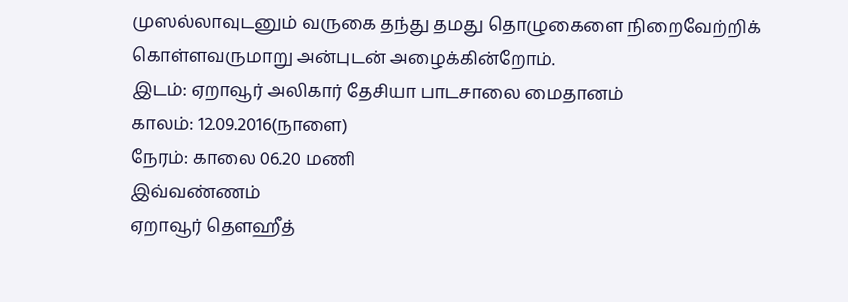முஸல்லாவுடனும் வருகை தந்து தமது தொழுகைளை நிறைவேற்றிக் கொள்ளவருமாறு அன்புடன் அழைக்கின்றோம்.
இடம்: ஏறாவூர் அலிகார் தேசியா பாடசாலை மைதானம்
காலம்: 12.09.2016(நாளை)
நேரம்: காலை 06.20 மணி
இவ்வண்ணம்
ஏறாவூர் தௌஹீத்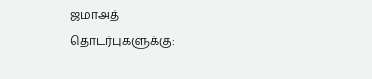ஜமாஅத்
தொடர்புகளுக்கு: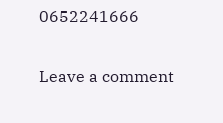0652241666

Leave a comment